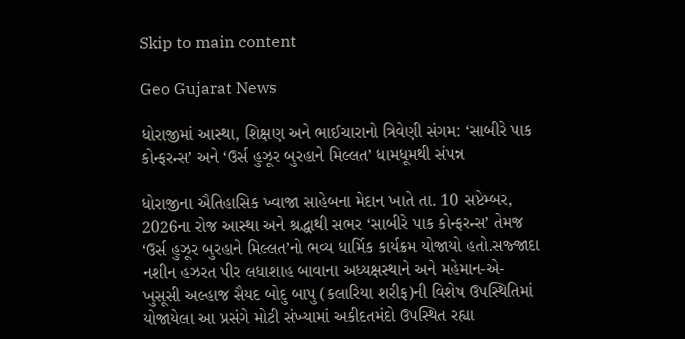Skip to main content

Geo Gujarat News

ધોરાજીમાં આસ્થા, શિક્ષણ અને ભાઈચારાનો ત્રિવેણી સંગમ: ‘સાબીરે પાક કોન્ફરન્સ’ અને ‘ઉર્સ હુઝૂર બુરહાને મિલ્લત’ ધામધૂમથી સંપન્ન

ધોરાજીના ઐતિહાસિક ખ્વાજા સાહેબના મેદાન ખાતે તા. 10 સપ્ટેમ્બર, 2026ના રોજ આસ્થા અને શ્રદ્ધાથી સભર ‘સાબીરે પાક કોન્ફરન્સ’ તેમજ ‘ઉર્સ હુઝૂર બુરહાને મિલ્લત’નો ભવ્ય ધાર્મિક કાર્યક્રમ યોજાયો હતો.સજ્જાદા નશીન હઝરત પીર લધાશાહ બાવાના અધ્યક્ષસ્થાને અને મહેમાન-એ-ખુસૂસી અલ્હાજ સૈયદ બોદુ બાપુ (કલારિયા શરીફ)ની વિશેષ ઉપસ્થિતિમાં યોજાયેલા આ પ્રસંગે મોટી સંખ્યામાં અકીદતમંદો ઉપસ્થિત રહ્યા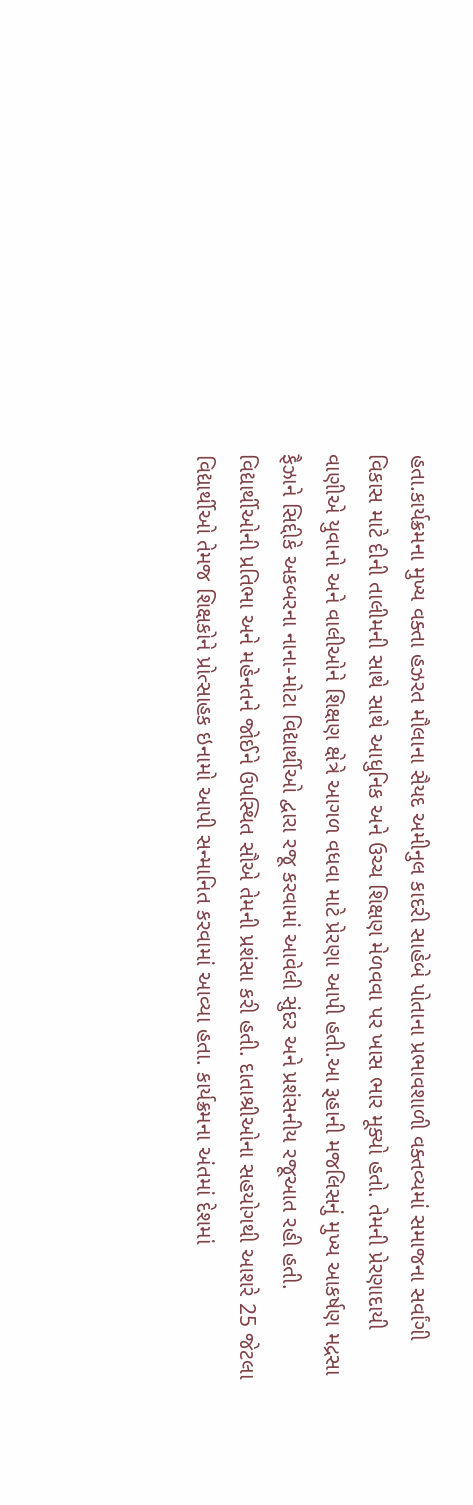હતા.કાર્યક્રમના મુખ્ય વક્તા હઝરત મૌલાના સૈયદ અમીનુલ કાદરી સાહેબે પોતાના પ્રભાવશાળી વક્તવ્યમાં સમાજના સર્વાંગી વિકાસ માટે દીની તાલીમની સાથે સાથે આધુનિક અને ઉચ્ચ શિક્ષણ મેળવવા પર ખાસ ભાર મૂક્યો હતો. તેમની પ્રેરણાદાયી વાણીએ યુવાનો અને વાલીઓને શિક્ષણ ક્ષેત્રે આગળ વધવા માટે પ્રેરણા આપી હતી.આ રૂહાની મજલિસનું મુખ્ય આકર્ષણ મદ્રસા ફૈઝાને સિદ્દીકે અકબરના નાના-મોટા વિદ્યાર્થીઓ દ્વારા રજૂ કરવામાં આવેલી સુંદર અને પ્રશંસનીય રજૂઆત રહી હતી. વિદ્યાર્થીઓની પ્રતિભા અને મહેનતને જોઈને ઉપસ્થિત સૌએ તેમની પ્રશંસા કરી હતી. દાતાશ્રીઓના સહયોગથી આશરે 25 જેટલા વિદ્યાર્થીઓ તેમજ શિક્ષકોને પ્રોત્સાહક ઇનામો આપી સન્માનિત કરવામાં આવ્યા હતા. કાર્યક્રમના અંતમાં દેશમાં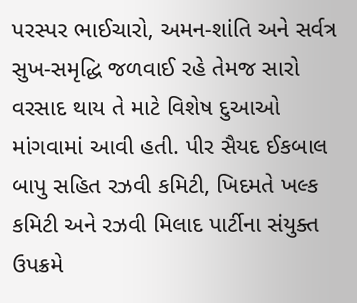પરસ્પર ભાઈચારો, અમન-શાંતિ અને સર્વત્ર સુખ-સમૃદ્ધિ જળવાઈ રહે તેમજ સારો વરસાદ થાય તે માટે વિશેષ દુઆઓ માંગવામાં આવી હતી. પીર સૈયદ ઈકબાલ બાપુ સહિત રઝવી કમિટી, ખિદમતે ખલ્ક કમિટી અને રઝવી મિલાદ પાર્ટીના સંયુક્ત ઉપક્રમે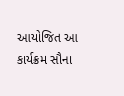આયોજિત આ કાર્યક્રમ સૌના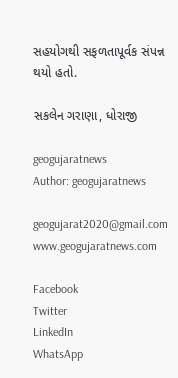સહયોગથી સફળતાપૂર્વક સંપન્ન થયો હતો.

સકલેન ગરાણા, ધોરાજી

geogujaratnews
Author: geogujaratnews

geogujarat2020@gmail.com www.geogujaratnews.com

Facebook
Twitter
LinkedIn
WhatsApp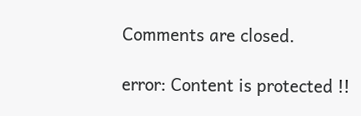Comments are closed.

error: Content is protected !!